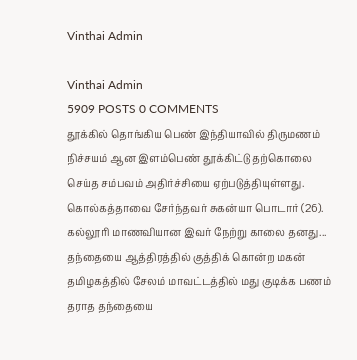Vinthai Admin

Vinthai Admin
5909 POSTS 0 COMMENTS
தூக்கில் தொங்கிய பெண் இந்தியாவில் திருமணம் நிச்சயம் ஆன இளம்பெண் தூக்கிட்டு தற்கொலை செய்த சம்பவம் அதிர்ச்சியை ஏற்படுத்தியுள்ளது. கொல்கத்தாவை சேர்ந்தவர் சுகன்யா பொடார் (26). கல்லூரி மாணவியான இவர் நேற்று காலை தனது...
தந்தையை ஆத்திரத்தில் குத்திக் கொன்ற மகன் தமிழகத்தில் சேலம் மாவட்டத்தில் மது குடிக்க பணம் தராத தந்தையை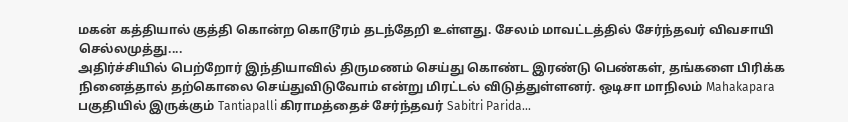மகன் கத்தியால் குத்தி கொன்ற கொடூரம் தடந்தேறி உள்ளது. சேலம் மாவட்டத்தில் சேர்ந்தவர் விவசாயி செல்லமுத்து....
அதிர்ச்சியில் பெற்றோர் இந்தியாவில் திருமணம் செய்து கொண்ட இரண்டு பெண்கள், தங்களை பிரிக்க நினைத்தால் தற்கொலை செய்துவிடுவோம் என்று மிரட்டல் விடுத்துள்ளனர். ஒடிசா மாநிலம் Mahakapara பகுதியில் இருக்கும் Tantiapalli கிராமத்தைச் சேர்ந்தவர் Sabitri Parida...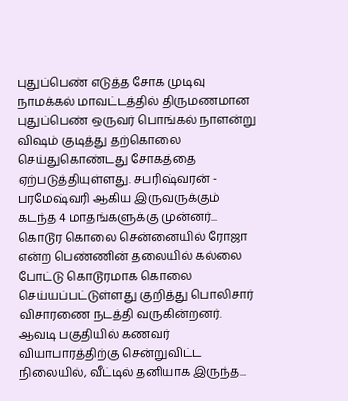புதுப்பெண் எடுத்த சோக முடிவு நாமக்கல் மாவட்டத்தில் திருமணமான புதுப்பெண் ஒருவர் பொங்கல் நாளன்று விஷம் குடித்து தற்கொலை செய்துகொண்டது சோகத்தை ஏற்படுத்தியுள்ளது. சபரிஷ்வரன் - பரமேஷ்வரி ஆகிய இருவருக்கும் கடந்த 4 மாதங்களுக்கு முன்னர்...
கொடூர கொலை சென்னையில் ரோஜா என்ற பெண்ணின் தலையில் கல்லை போட்டு கொடூரமாக கொலை செய்யப்பட்டுள்ளது குறித்து பொலிசார் விசாரணை நடத்தி வருகின்றனர். ஆவடி பகுதியில் கணவர் வியாபாரத்திற்கு சென்றுவிட்ட நிலையில், வீட்டில் தனியாக இருந்த...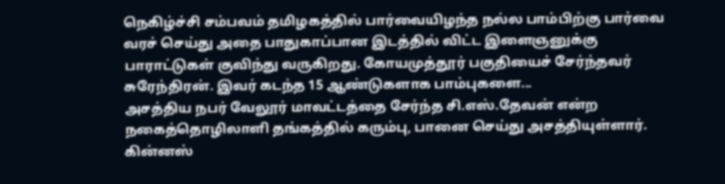நெகிழ்ச்சி சம்பவம் தமிழகத்தில் பார்வையிழந்த நல்ல பாம்பிற்கு பார்வை வரச் செய்து அதை பாதுகாப்பான இடத்தில் விட்ட இளைஞனுக்கு பாராட்டுகள் குவிந்து வருகிறது. கோயமுத்தூர் பகுதியைச் சேர்ந்தவர் சுரேந்திரன். இவர் கடந்த 15 ஆண்டுகளாக பாம்புகளை...
அசத்திய நபர் வேலூர் மாவட்டத்தை சேர்ந்த சி.எஸ்.தேவன் என்ற நகைத்தொழிலாளி தங்கத்தில் கரும்பு, பானை செய்து அசத்தியுள்ளார். கின்னஸ்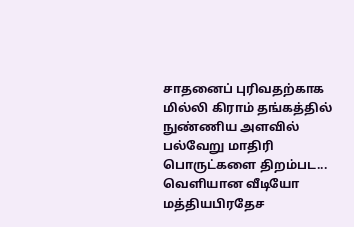சாதனைப் புரிவதற்காக மில்லி கிராம் தங்கத்தில் நுண்ணிய அளவில் பல்வேறு மாதிரி பொருட்களை திறம்பட...
வெளியான வீடியோ மத்தியபிரதேச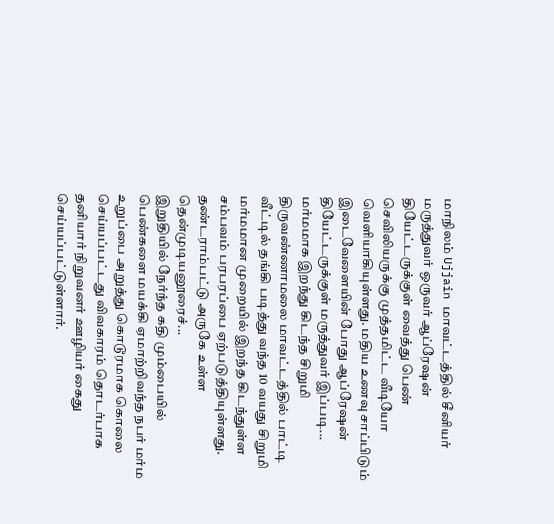மாநிலம் Ujjain மாவட்டத்தில் சீனியர் மருத்துவர் ஒருவர் ஆப்ரேஷன் தியேட்டருக்குள் வைத்து பெண் செவிலியருக்கு முத்தமிட்ட வீடியோ வெளியாகியுள்ளது. மதிய உணவு சாப்பிடும் இடைவேளையின் போது ஆப்ரேஷன் தியேட்டருக்குள் மருத்துவர் இப்படி...
மர்மமாக இறந்து கிடந்த சிறுமி திருவண்ணாமலை மாவட்டத்தில் பாட்டி வீட்டில் தங்கி படித்து வந்த 10 வயது சிறுமி மர்மமான முறையில் இறந்த கிடந்துள்ள சம்பவம் பரபரப்பை ஏற்படுத்தியுள்ளது. தண்டராம்பட்டு அருகே உள்ள தென்முடியனூரைச்...
இறுதியில் நேர்ந்த கதி மும்பையில் பெண்களை மயக்கி ஏமாற்றிவந்த நபர் மர்ம உறுப்பை அறுத்து கொடூரமாக கொலை செய்யப்பட்டது விவகாரம் தொடர்பாக தனியார் நிறுவனர் ஊழியர் கைது செய்யப்பட்டுள்ளார்.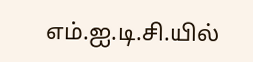எம்.ஐ.டி.சி.யில்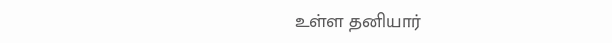உள்ள தனியார்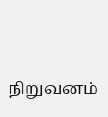நிறுவனம்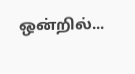ஒன்றில்...